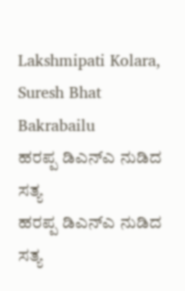Lakshmipati Kolara, Suresh Bhat Bakrabailu
ಹರಪ್ಪ ಡಿಎನ್ಎ ನುಡಿದ ಸತ್ಯ
ಹರಪ್ಪ ಡಿಎನ್ಎ ನುಡಿದ ಸತ್ಯ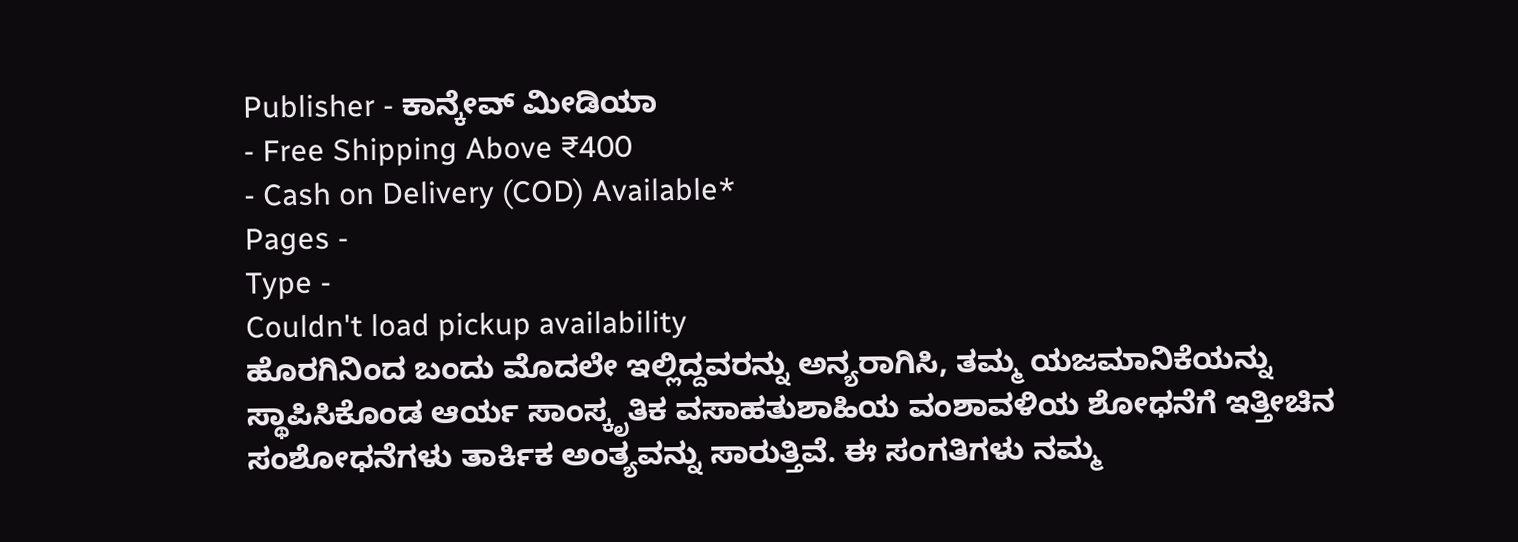Publisher - ಕಾನ್ಕೇವ್ ಮೀಡಿಯಾ
- Free Shipping Above ₹400
- Cash on Delivery (COD) Available*
Pages -
Type -
Couldn't load pickup availability
ಹೊರಗಿನಿಂದ ಬಂದು ಮೊದಲೇ ಇಲ್ಲಿದ್ದವರನ್ನು ಅನ್ಯರಾಗಿಸಿ, ತಮ್ಮ ಯಜಮಾನಿಕೆಯನ್ನು ಸ್ಥಾಪಿಸಿಕೊಂಡ ಆರ್ಯ ಸಾಂಸ್ಕೃತಿಕ ವಸಾಹತುಶಾಹಿಯ ವಂಶಾವಳಿಯ ಶೋಧನೆಗೆ ಇತ್ತೀಚಿನ ಸಂಶೋಧನೆಗಳು ತಾರ್ಕಿಕ ಅಂತ್ಯವನ್ನು ಸಾರುತ್ತಿವೆ. ಈ ಸಂಗತಿಗಳು ನಮ್ಮ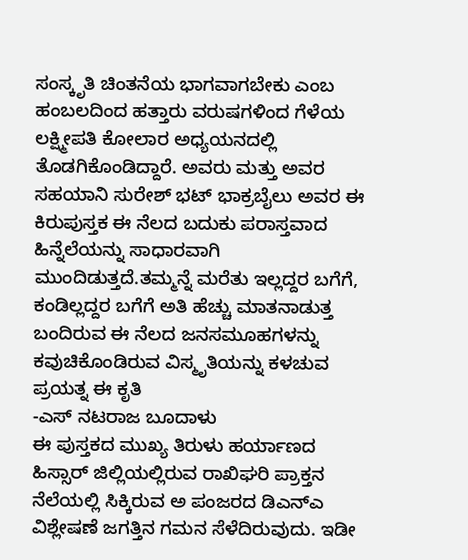ಸಂಸ್ಕೃತಿ ಚಿಂತನೆಯ ಭಾಗವಾಗಬೇಕು ಎಂಬ ಹಂಬಲದಿಂದ ಹತ್ತಾರು ವರುಷಗಳಿಂದ ಗೆಳೆಯ ಲಕ್ಷ್ಮೀಪತಿ ಕೋಲಾರ ಅಧ್ಯಯನದಲ್ಲಿ ತೊಡಗಿಕೊಂಡಿದ್ದಾರೆ. ಅವರು ಮತ್ತು ಅವರ ಸಹಯಾನಿ ಸುರೇಶ್ ಭಟ್ ಭಾಕ್ರಬೈಲು ಅವರ ಈ ಕಿರುಪುಸ್ತಕ ಈ ನೆಲದ ಬದುಕು ಪರಾಸ್ತವಾದ ಹಿನ್ನೆಲೆಯನ್ನು ಸಾಧಾರವಾಗಿ ಮುಂದಿಡುತ್ತದೆ.ತಮ್ಮನ್ನೆ ಮರೆತು ಇಲ್ಲದ್ದರ ಬಗೆಗೆ, ಕಂಡಿಲ್ಲದ್ದರ ಬಗೆಗೆ ಅತಿ ಹೆಚ್ಚು ಮಾತನಾಡುತ್ತ ಬಂದಿರುವ ಈ ನೆಲದ ಜನಸಮೂಹಗಳನ್ನು ಕವುಚಿಕೊಂಡಿರುವ ವಿಸ್ಮೃತಿಯನ್ನು ಕಳಚುವ ಪ್ರಯತ್ನ ಈ ಕೃತಿ
-ಎಸ್ ನಟರಾಜ ಬೂದಾಳು
ಈ ಪುಸ್ತಕದ ಮುಖ್ಯ ತಿರುಳು ಹರ್ಯಾಣದ ಹಿಸ್ಸಾರ್ ಜಿಲ್ಲಿಯಲ್ಲಿರುವ ರಾಖಿಘರಿ ಪ್ರಾಕ್ತನ ನೆಲೆಯಲ್ಲಿ ಸಿಕ್ಕಿರುವ ಅ ಪಂಜರದ ಡಿಎನ್ಎ ವಿಶ್ಲೇಷಣೆ ಜಗತ್ತಿನ ಗಮನ ಸೆಳೆದಿರುವುದು. ಇಡೀ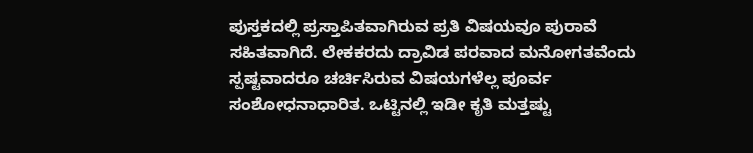ಪುಸ್ತಕದಲ್ಲಿ ಪ್ರಸ್ತಾಪಿತವಾಗಿರುವ ಪ್ರತಿ ವಿಷಯವೂ ಪುರಾವೆ ಸಹಿತವಾಗಿದೆ. ಲೇಕಕರದು ದ್ರಾವಿಡ ಪರವಾದ ಮನೋಗತವೆಂದು ಸ್ಪಷ್ಟವಾದರೂ ಚರ್ಚಿಸಿರುವ ವಿಷಯಗಳೆಲ್ಲ ಪೂರ್ವ ಸಂಶೋಧನಾಧಾರಿತ. ಒಟ್ಟಿನಲ್ಲಿ ಇಡೀ ಕೃತಿ ಮತ್ತಷ್ಟು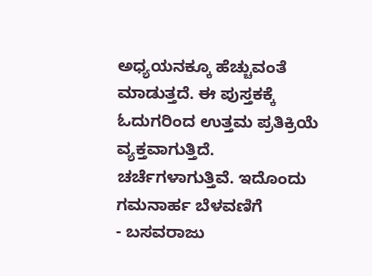ಅಧ್ಯಯನಕ್ಕೂ ಹೆಚ್ಚುವಂತೆ ಮಾಡುತ್ತದೆ. ಈ ಪುಸ್ತಕಕ್ಕೆ ಓದುಗರಿಂದ ಉತ್ತಮ ಪ್ರತಿಕ್ರಿಯೆ ವ್ಯಕ್ತವಾಗುತ್ತಿದೆ. ಚರ್ಚೆಗಳಾಗುತ್ತಿವೆ. ಇದೊಂದು ಗಮನಾರ್ಹ ಬೆಳವಣಿಗೆ
- ಬಸವರಾಜು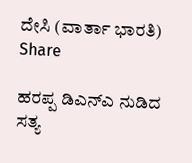ದೇಸಿ (ವಾರ್ತಾ ಭಾರತಿ)
Share

ಹರಪ್ಪ ಡಿಎನ್ಎ ನುಡಿದ ಸತ್ಯ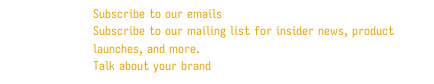Subscribe to our emails
Subscribe to our mailing list for insider news, product launches, and more.
Talk about your brand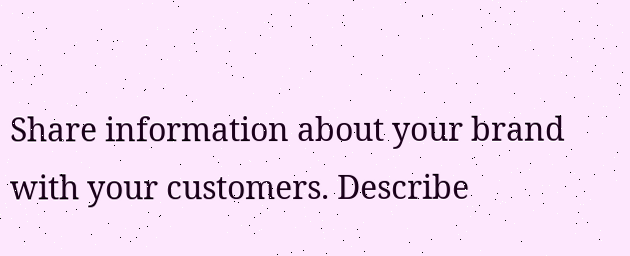Share information about your brand with your customers. Describe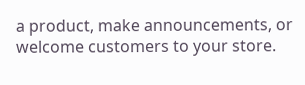a product, make announcements, or welcome customers to your store.